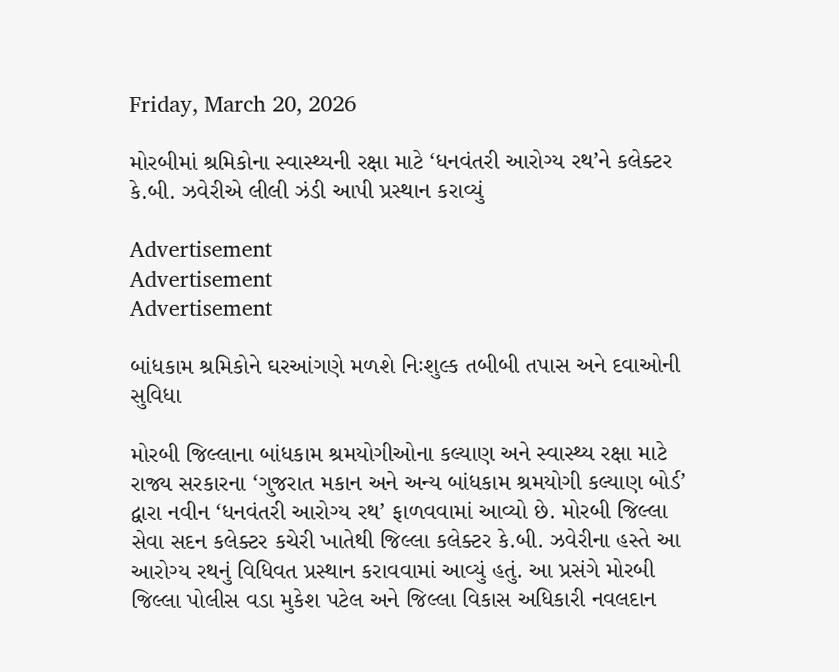Friday, March 20, 2026

મોરબીમાં શ્રમિકોના સ્વાસ્થ્યની રક્ષા માટે ‘ધનવંતરી આરોગ્ય રથ’ને કલેક્ટર કે.બી. ઝવેરીએ લીલી ઝંડી આપી પ્રસ્થાન કરાવ્યું

Advertisement
Advertisement
Advertisement

બાંધકામ શ્રમિકોને ઘરઆંગણે મળશે નિઃશુલ્ક તબીબી તપાસ અને દવાઓની સુવિધા

મોરબી જિલ્લાના બાંધકામ શ્રમયોગીઓના કલ્યાણ અને સ્વાસ્થ્ય રક્ષા માટે રાજ્ય સરકારના ‘ગુજરાત મકાન અને અન્ય બાંધકામ શ્રમયોગી કલ્યાણ બોર્ડ’ દ્વારા નવીન ‘ધનવંતરી આરોગ્ય રથ’ ફાળવવામાં આવ્યો છે. મોરબી જિલ્લા સેવા સદન કલેક્ટર કચેરી ખાતેથી જિલ્લા કલેક્ટર કે.બી. ઝવેરીના હસ્તે આ આરોગ્ય રથનું વિધિવત પ્રસ્થાન કરાવવામાં આવ્યું હતું. આ પ્રસંગે મોરબી જિલ્લા પોલીસ વડા મુકેશ પટેલ અને જિલ્લા વિકાસ અધિકારી નવલદાન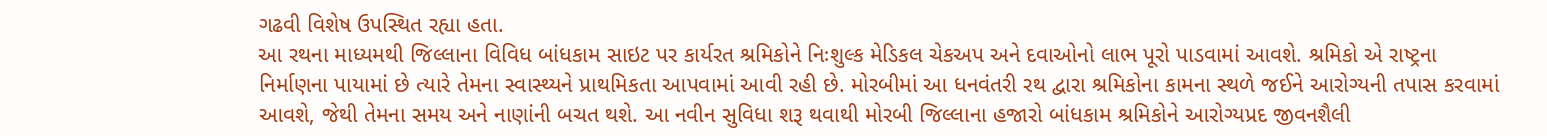ગઢવી વિશેષ ઉપસ્થિત રહ્યા હતા.
આ રથના માધ્યમથી જિલ્લાના વિવિધ બાંધકામ સાઇટ પર કાર્યરત શ્રમિકોને નિઃશુલ્ક મેડિકલ ચેકઅપ અને દવાઓનો લાભ પૂરો પાડવામાં આવશે. શ્રમિકો એ રાષ્ટ્રના નિર્માણના પાયામાં છે ત્યારે તેમના સ્વાસ્થ્યને પ્રાથમિકતા આપવામાં આવી રહી છે. મોરબીમાં આ ધનવંતરી રથ દ્વારા શ્રમિકોના કામના સ્થળે જઈને આરોગ્યની તપાસ કરવામાં આવશે, જેથી તેમના સમય અને નાણાંની બચત થશે. આ નવીન સુવિધા શરૂ થવાથી મોરબી જિલ્લાના હજારો બાંધકામ શ્રમિકોને આરોગ્યપ્રદ જીવનશૈલી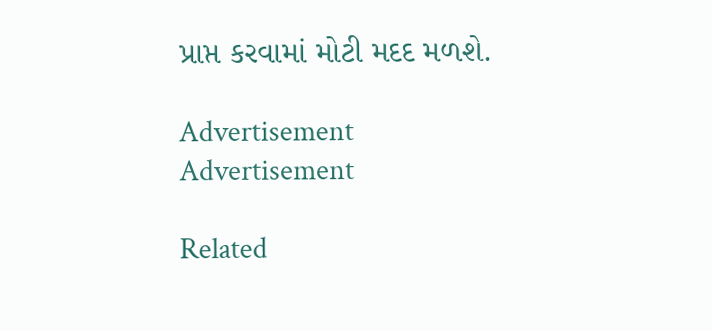પ્રાપ્ત કરવામાં મોટી મદદ મળશે.

Advertisement
Advertisement

Related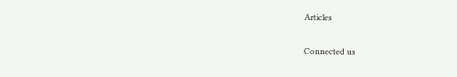Articles

Connected us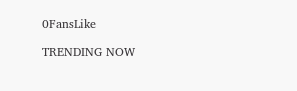0FansLike

TRENDING NOW